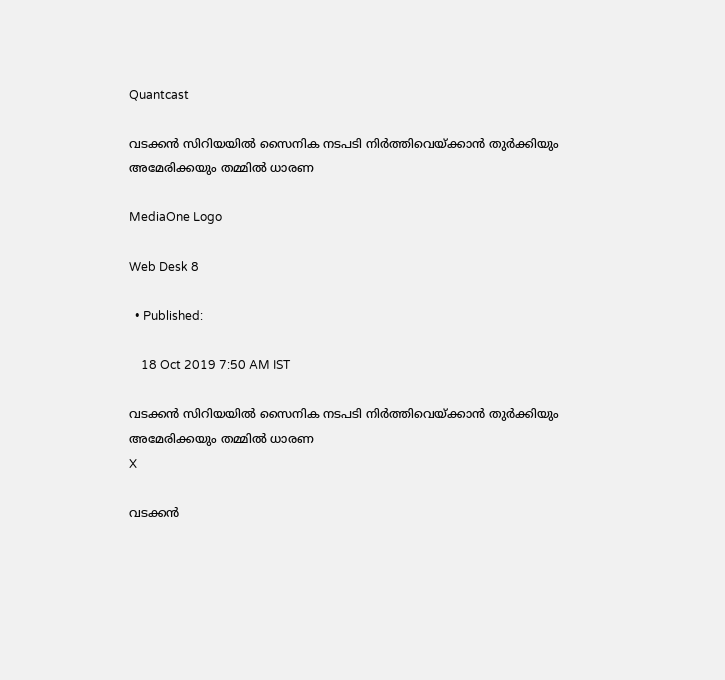Quantcast

വടക്കന്‍ സിറിയയില്‍ സൈനിക നടപടി നിര്‍ത്തിവെയ്ക്കാന്‍ തുര്‍ക്കിയും അമേരിക്കയും തമ്മില്‍ ധാരണ

MediaOne Logo

Web Desk 8

  • Published:

    18 Oct 2019 7:50 AM IST

വടക്കന്‍ സിറിയയില്‍ സൈനിക നടപടി നിര്‍ത്തിവെയ്ക്കാന്‍ തുര്‍ക്കിയും അമേരിക്കയും തമ്മില്‍ ധാരണ
X

വടക്കന്‍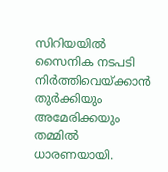സിറിയയില്‍ സൈനിക നടപടി നിര്‍ത്തിവെയ്ക്കാന്‍ തുര്‍ക്കിയും അമേരിക്കയും തമ്മില്‍ ധാരണയായി.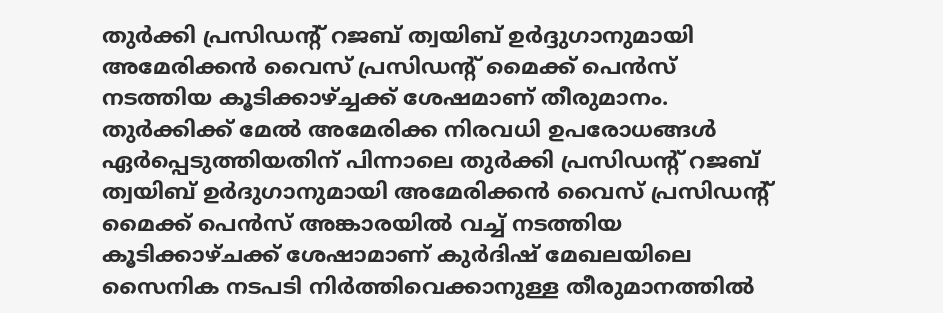തുര്‍ക്കി പ്രസിഡന്റ് റജബ് ത്വയിബ് ഉര്‍ദ്ദുഗാനുമായി അമേരിക്കന്‍ വൈസ് പ്രസിഡന്റ് മൈക്ക് പെന്‍സ് നടത്തിയ കൂടിക്കാഴ്ച്ചക്ക് ശേഷമാണ് തീരുമാനം. തുര്‍ക്കിക്ക് മേല്‍ അമേരിക്ക നിരവധി ഉപരോധങ്ങള്‍ ഏര്‍പ്പെടുത്തിയതിന് പിന്നാലെ തുര്‍ക്കി പ്രസിഡന്റ് റജബ് ത്വയിബ് ഉര്‍ദുഗാനുമായി അമേരിക്കന്‍ വൈസ് പ്രസിഡന്റ് മൈക്ക് പെന്‍സ് അങ്കാരയില്‍ വച്ച് നടത്തിയ കൂടിക്കാഴ്ചക്ക് ശേഷാമാണ് കുര്‍ദിഷ് മേഖലയിലെ സൈനിക നടപടി നിര്‍ത്തിവെക്കാനുള്ള തീരുമാനത്തില്‍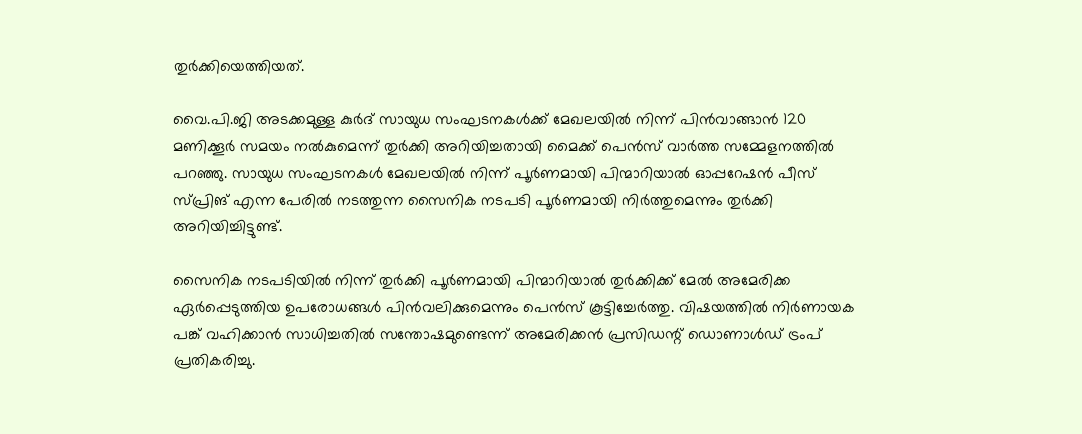തുര്‍ക്കിയെത്തിയത്.

വൈ.പി.ജി അടക്കമുള്ള കുര്‍ദ് സായുധ സംഘടനകള്‍ക്ക് മേഖലയില്‍ നിന്ന് പിന്‍വാങ്ങാന്‍ 120 മണിക്കൂര്‍ സമയം നല്‍കുമെന്ന് തുര്‍ക്കി അറിയിച്ചതായി മൈക്ക് പെന്‍സ് വാര്‍ത്ത സമ്മേളനത്തില്‍ പറഞ്ഞു. സായുധ സംഘടനകള്‍ മേഖലയില്‍ നിന്ന് പൂര്‍ണമായി പിന്മാറിയാല്‍ ഓപ്പറേഷന്‍ പീസ് സ്പ്രിങ് എന്ന പേരില്‍ നടത്തുന്ന സൈനിക നടപടി പൂര്‍ണമായി നിര്‍ത്തുമെന്നും തുര്‍ക്കി അറിയിച്ചിട്ടുണ്ട്.

സൈനിക നടപടിയില്‍ നിന്ന് തുര്‍ക്കി പൂര്‍ണമായി പിന്മാറിയാല്‍ തുര്‍ക്കിക്ക് മേല്‍ അമേരിക്ക ഏര്‍പ്പെടുത്തിയ ഉപരോധങ്ങള്‍ പിന്‍വലിക്കുമെന്നും പെന്‍സ് കൂട്ടിച്ചേര്‍ത്തു. വിഷയത്തില്‍ നിര്‍ണായക പങ്ക് വഹിക്കാന്‍ സാധിച്ചതില്‍ സന്തോഷമുണ്ടെന്ന് അമേരിക്കന്‍ പ്രസിഡന്റ് ഡൊണാള്‍ഡ് ട്രംപ് പ്രതികരിച്ചു.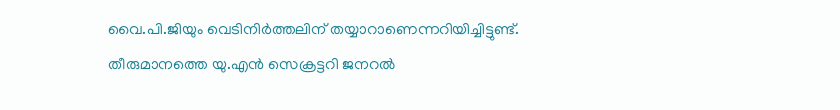വൈ.പി.ജിയും വെടിനിര്‍ത്തലിന് തയ്യാറാണെന്നറിയിച്ചിട്ടുണ്ട്. തീരുമാനത്തെ യു.എന്‍ സെക്രട്ടറി ജനറല്‍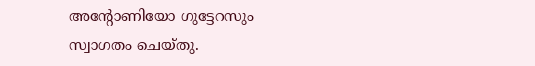അന്റോണിയോ ഗുട്ടേറസും സ്വാഗതം ചെയ്തു.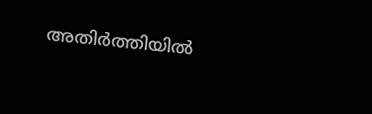അതിര്‍ത്തിയില്‍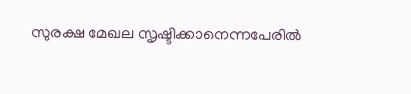സുരക്ഷ മേഖല സൃഷ്ടിക്കാനെന്നപേരില്‍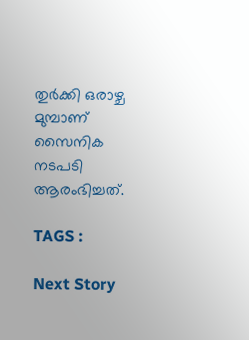തുര്‍ക്കി ഒരാഴ്ച മുമ്പാണ് സൈനിക നടപടി ആരംഭിച്ചത്.

TAGS :

Next Story